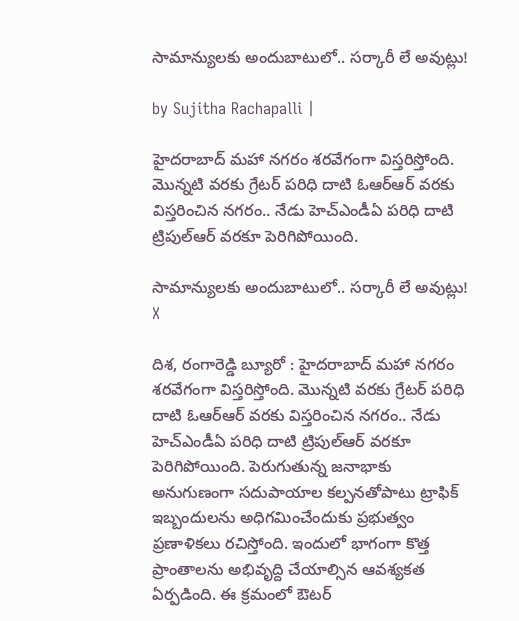సామాన్యులకు అందుబాటులో.. సర్కారీ లే అవుట్లు!

by Sujitha Rachapalli |

హైదరాబాద్‌ మహా నగరం శరవేగంగా విస్తరిస్తోంది. మొన్నటి వరకు గ్రేటర్‌ పరిధి దాటి ఓఆర్‌ఆర్‌ వరకు విస్తరించిన నగరం.. నేడు హెచ్‌ఎండీఏ పరిధి దాటి ట్రిపుల్‌ఆర్‌ వరకూ పెరిగిపోయింది.

సామాన్యులకు అందుబాటులో.. సర్కారీ లే అవుట్లు!
X

దిశ, రంగారెడ్డి బ్యూరో : హైదరాబాద్‌ మహా నగరం శరవేగంగా విస్తరిస్తోంది. మొన్నటి వరకు గ్రేటర్‌ పరిధి దాటి ఓఆర్‌ఆర్‌ వరకు విస్తరించిన నగరం.. నేడు హెచ్‌ఎండీఏ పరిధి దాటి ట్రిపుల్‌ఆర్‌ వరకూ పెరిగిపోయింది. పెరుగుతున్న జనాభాకు అనుగుణంగా సదుపాయాల కల్పనతోపాటు ట్రాఫిక్‌ ఇబ్బందులను అధిగమించేందుకు ప్రభుత్వం ప్రణాళికలు రచిస్తోంది. ఇందులో భాగంగా కొత్త ప్రాంతాలను అభివృద్ది చేయాల్సిన ఆవశ్యకత ఏర్పడింది. ఈ క్రమంలో ఔటర్‌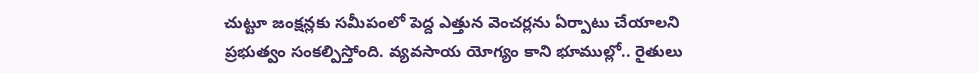చుట్టూ జంక్షన్లకు సమీపంలో పెద్ద ఎత్తున వెంచర్లను ఏర్పాటు చేయాలని ప్రభుత్వం సంకల్పిస్తోంది. వ్యవసాయ యోగ్యం కాని భూముల్లో.. రైతులు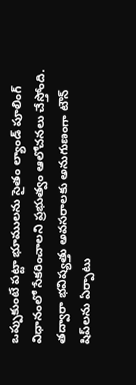ఒప్పుకుంటే పట్టా భూములను సైతం ల్యాండ్‌ పూలింగ్‌ విధానంలో సేకరించాలని ప్రభుత్వం ఆలోచనలు చేస్తోంది. తద్వారా భవిష్యత్తు అవసరాలకు అనుగుణంగా టౌన్‌ షిప్‌‌లను ఏర్పాటు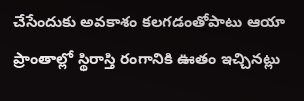చేసేందుకు అవకాశం కలగడంతోపాటు ఆయా ప్రాంతాల్లో స్థిరాస్తి రంగానికి ఊతం ఇచ్చినట్లు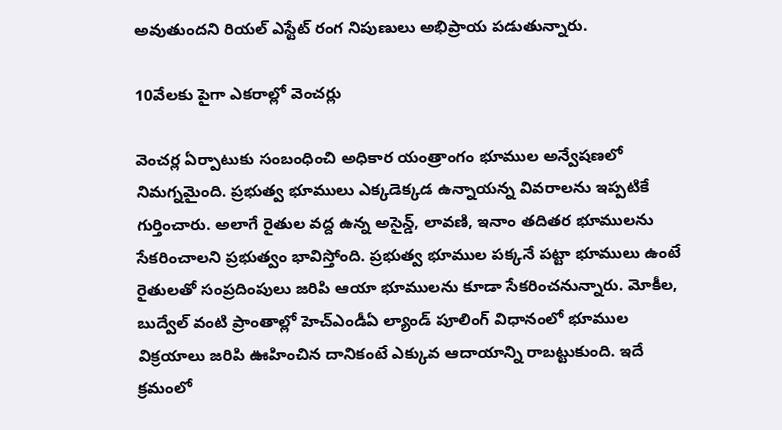అవుతుందని రియల్‌ ఎస్టేట్‌ రంగ నిపుణులు అభిప్రాయ పడుతున్నారు.

10వేలకు పైగా ఎకరాల్లో వెంచర్లు

వెంచర్ల ఏర్పాటుకు సంబంధించి అధికార యంత్రాంగం భూముల అన్వేషణలో నిమగ్నమైంది. ప్రభుత్వ భూములు ఎక్కడెక్కడ ఉన్నాయన్న వివరాలను ఇప్పటికే గుర్తించారు. అలాగే రైతుల వద్ద ఉన్న అసైన్డ్, లావణి, ఇనాం తదితర భూములను సేకరించాలని ప్రభుత్వం భావిస్తోంది. ప్రభుత్వ భూముల పక్కనే పట్టా భూములు ఉంటే రైతులతో సంప్రదింపులు జరిపి ఆయా భూములను కూడా సేకరించనున్నారు. మోకీల, బుద్వేల్‌ వంటి ప్రాంతాల్లో హెచ్‌ఎండీఏ ల్యాండ్‌ పూలింగ్‌ విధానంలో భూముల విక్రయాలు జరిపి ఊహించిన దానికంటే ఎక్కువ ఆదాయాన్ని రాబట్టుకుంది. ఇదే క్రమంలో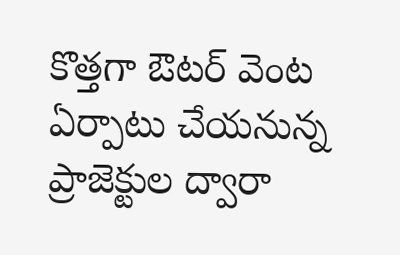కొత్తగా ఔటర్‌ వెంట ఏర్పాటు చేయనున్న ప్రాజెక్టుల ద్వారా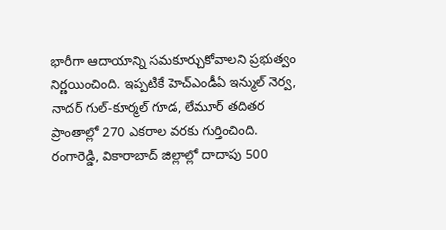భారీగా ఆదాయాన్ని సమకూర్చుకోవాలని ప్రభుత్వం నిర్ణయించింది. ఇప్పటికే హెచ్‌ఎండీఏ ఇన్ముల్‌ నెర్వ, నాదర్‌ గుల్‌-కూర్మల్‌ గూడ, లేమూర్‌ తదితర ప్రాంతాల్లో 270 ఎకరాల వరకు గుర్తించింది. రంగారెడ్డి, వికారాబాద్‌ జిల్లాల్లో దాదాపు 500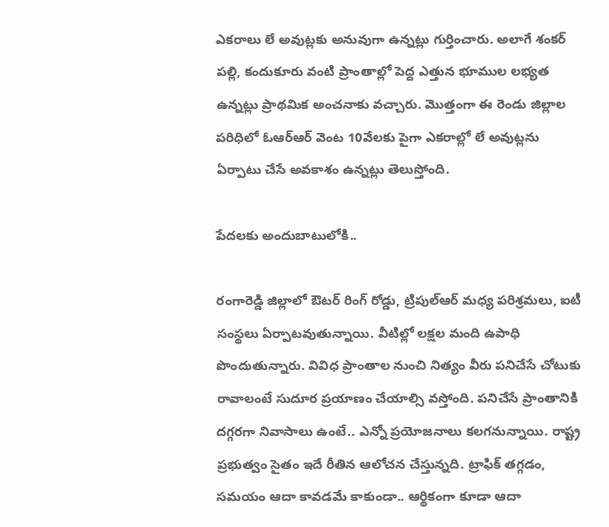ఎకరాలు లే అవుట్లకు అనువుగా ఉన్నట్లు గుర్తించారు. అలాగే శంకర్‌ పల్లి, కందుకూరు వంటి ప్రాంతాల్లో పెద్ద ఎత్తున భూముల లభ్యత ఉన్నట్లు ప్రాథమిక అంచనాకు వచ్చారు. మొత్తంగా ఈ రెండు జిల్లాల పరిధిలో ఓఆర్‌ఆర్‌ వెంట 10వేలకు పైగా ఎకరాల్లో లే అవుట్లను ఏర్పాటు చేసే అవకాశం ఉన్నట్లు తెలుస్తోంది.

పేదలకు అందుబాటులోకి..

రంగారెడ్డి జిల్లాలో ఔటర్‌ రింగ్‌ రోడ్డు, ట్రిపుల్‌ఆర్‌ మధ్య పరిశ్రమలు, ఐటీ సంస్థలు ఏర్పాటవుతున్నాయి. వీటిల్లో లక్షల మంది ఉపాధి పొందుతున్నారు. వివిధ ప్రాంతాల నుంచి నిత్యం వీరు పనిచేసే చోటుకు రావాలంటే సుదూర ప్రయాణం చేయాల్సి వస్తోంది. పనిచేసే ప్రాంతానికి దగ్గరగా నివాసాలు ఉంటే.. ఎన్నో ప్రయోజనాలు కలగనున్నాయి. రాష్ట్ర ప్రభుత్వం సైతం ఇదే రీతిన ఆలోచన చేస్తున్నది. ట్రాఫిక్‌ తగ్గడం, సమయం ఆదా కావడమే కాకుండా.. ఆర్థికంగా కూడా ఆదా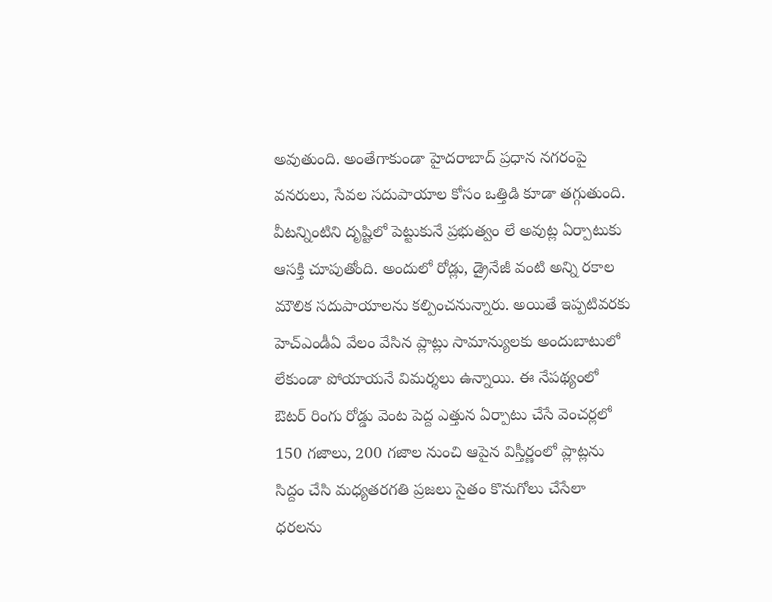అవుతుంది. అంతేగాకుండా హైదరాబాద్‌ ప్రధాన నగరంపై వనరులు, సేవల సదుపాయాల కోసం ఒత్తిడి కూడా తగ్గుతుంది. వీటన్నింటిని దృష్టిలో పెట్టుకునే ప్రభుత్వం లే అవుట్ల ఏర్పాటుకు ఆసక్తి చూపుతోంది. అందులో రోడ్లు, డ్రైనేజీ వంటి అన్ని రకాల మౌలిక సదుపాయాలను కల్పించనున్నారు. అయితే ఇప్పటివరకు హెచ్‌ఎండీఏ వేలం వేసిన ప్లాట్లు సామాన్యులకు అందుబాటులో లేకుండా పోయాయనే విమర్శలు ఉన్నాయి. ఈ నేపథ్యంలో ఔటర్‌ రింగు రోడ్డు వెంట పెద్ద ఎత్తున ఏర్పాటు చేసే వెంచర్లలో 150 గజాలు, 200 గజాల నుంచి ఆపైన విస్తీర్ణంలో ప్లాట్లను సిద్దం చేసి మధ్యతరగతి ప్రజలు సైతం కొనుగోలు చేసేలా ధరలను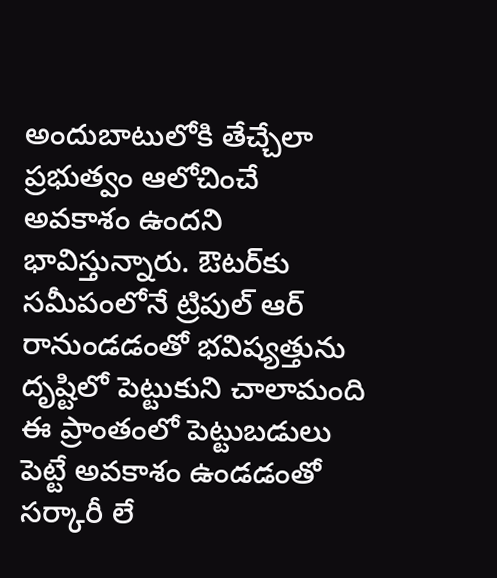అందుబాటులోకి తేచ్చేలా ప్రభుత్వం ఆలోచించే అవకాశం ఉందని భావిస్తున్నారు. ఔటర్‌‌కు సమీపంలోనే ట్రిపుల్‌ ఆర్‌ రానుండడంతో భవిష్యత్తును దృష్టిలో పెట్టుకుని చాలామంది ఈ ప్రాంతంలో పెట్టుబడులు పెట్టే అవకాశం ఉండడంతో సర్కారీ లే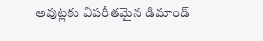అవుట్లకు విపరీతమైన డిమాండ్‌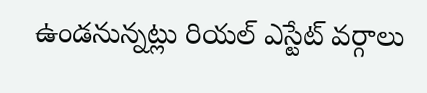ఉండనున్నట్లు రియల్‌ ఎస్టేట్‌ వర్గాలు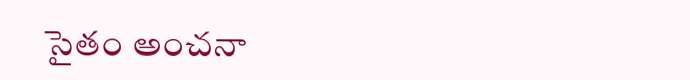సైతం అంచనా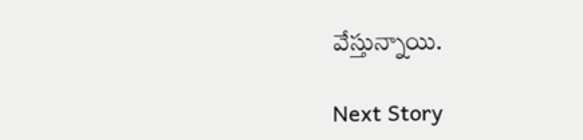వేస్తున్నాయి.

Next Story